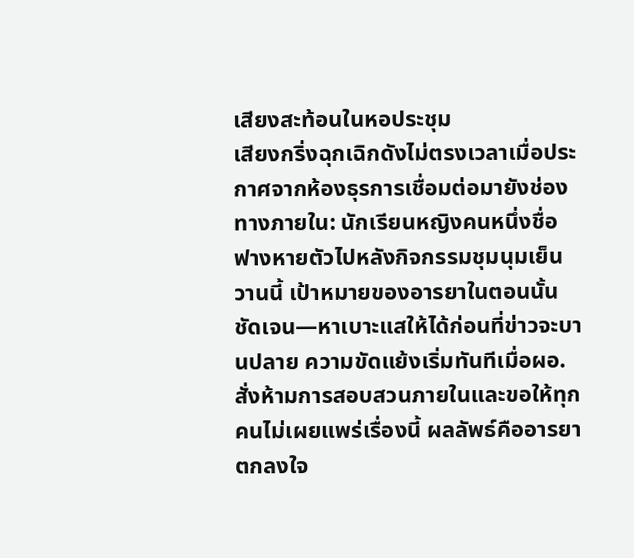เสียงสะท้อนในหอประชุม
เสียงกริ่งฉุกเฉิกดังไม่ตรงเวลาเมื่อประกาศจากห้องธุรการเชื่อมต่อมายังช่องทางภายใน: นักเรียนหญิงคนหนึ่งชื่อฟางหายตัวไปหลังกิจกรรมชุมนุมเย็นวานนี้ เป้าหมายของอารยาในตอนนั้นชัดเจน—หาเบาะแสให้ได้ก่อนที่ข่าวจะบานปลาย ความขัดแย้งเริ่มทันทีเมื่อผอ.สั่งห้ามการสอบสวนภายในและขอให้ทุกคนไม่เผยแพร่เรื่องนี้ ผลลัพธ์คืออารยาตกลงใจ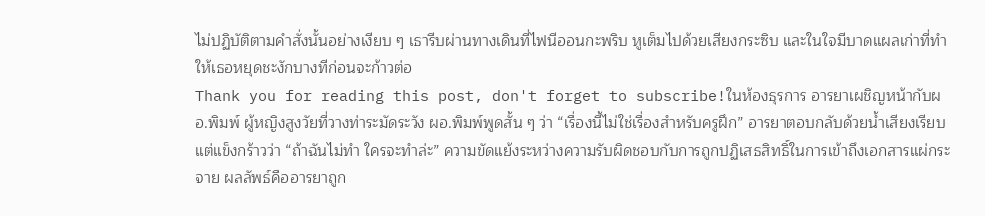ไม่ปฏิบัติตามคำสั่งนั้นอย่างเงียบ ๆ เธารีบผ่านทางเดินที่ไฟนีออนกะพริบ หูเต็มไปด้วยเสียงกระซิบ และในใจมีบาดแผลเก่าที่ทำให้เธอหยุดชะงักบางทีก่อนจะก้าวต่อ
Thank you for reading this post, don't forget to subscribe!ในห้องธุรการ อารยาเผชิญหน้ากับผอ.พิมพ์ ผู้หญิงสูงวัยที่วางท่าระมัดระวัง ผอ.พิมพ์พูดสั้น ๆ ว่า “เรื่องนี้ไม่ใช่เรื่องสำหรับครูฝึก” อารยาตอบกลับด้วยน้ำเสียงเรียบ แต่แข็งกร้าวว่า “ถ้าฉันไม่ทำ ใครจะทำล่ะ” ความขัดแย้งระหว่างความรับผิดชอบกับการถูกปฏิเสธสิทธิ์ในการเข้าถึงเอกสารแผ่กระจาย ผลลัพธ์คืออารยาถูก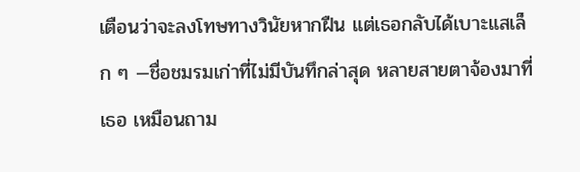เตือนว่าจะลงโทษทางวินัยหากฝืน แต่เธอกลับได้เบาะแสเล็ก ๆ —ชื่อชมรมเก่าที่ไม่มีบันทึกล่าสุด หลายสายตาจ้องมาที่เธอ เหมือนถาม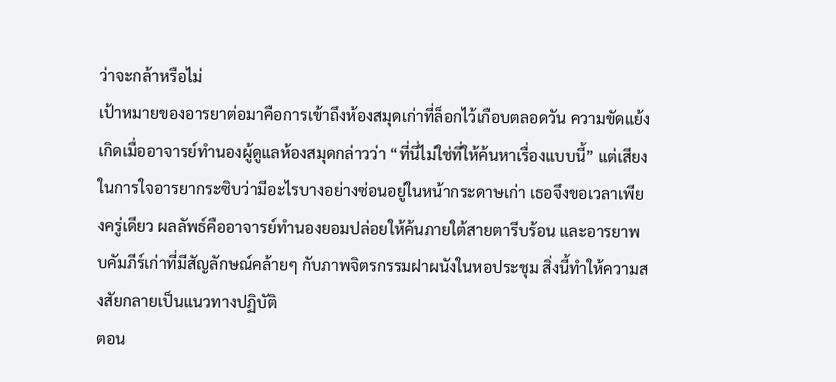ว่าจะกล้าหรือไม่
เป้าหมายของอารยาต่อมาคือการเข้าถึงห้องสมุดเก่าที่ล็อกไว้เกือบตลอดวัน ความขัดแย้งเกิดเมื่ออาจารย์ทำนองผู้ดูแลห้องสมุดกล่าวว่า “ที่นี่ไม่ใช่ที่ให้ค้นหาเรื่องแบบนี้” แต่เสียงในการใจอารยากระซิบว่ามีอะไรบางอย่างซ่อนอยู่ในหน้ากระดาษเก่า เธอจึงขอเวลาเพียงครู่เดียว ผลลัพธ์คืออาจารย์ทำนองยอมปล่อยให้ค้นภายใต้สายตารีบร้อน และอารยาพบคัมภีร์เก่าที่มีสัญลักษณ์คล้ายๆ กับภาพจิตรกรรมฝาผนังในหอประชุม สิ่งนี้ทำให้ความสงสัยกลายเป็นแนวทางปฏิบัติ
ตอน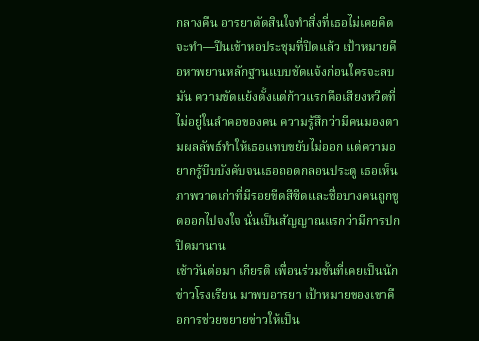กลางคืน อารยาตัดสินใจทำสิ่งที่เธอไม่เคยคิดจะทำ—ปีนเข้าหอประชุมที่ปิดแล้ว เป้าหมายคือหาพยานหลักฐานแบบชัดแจ้งก่อนใครจะลบมัน ความขัดแย้งตั้งแต่ก้าวแรกคือเสียงหวีดที่ไม่อยู่ในลำคอของคน ความรู้สึกว่ามีคนมองตามผลลัพธ์ทำให้เธอแทบขยับไม่ออก แต่ความอยากรู้บีบบังคับจนเธอถอดกลอนประตู เธอเห็นภาพวาดเก่าที่มีรอยขีดสีซีดและชื่อบางคนถูกขูดออกไปจงใจ นั่นเป็นสัญญาณแรกว่ามีการปกปิดมานาน
เช้าวันต่อมา เกียรติ เพื่อนร่วมชั้นที่เคยเป็นนักข่าวโรงเรียน มาพบอารยา เป้าหมายของเขาคือการช่วยขยายข่าวให้เป็น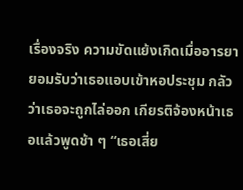เรื่องจริง ความขัดแย้งเกิดเมื่ออารยายอมรับว่าเธอแอบเข้าหอประชุม กลัวว่าเธอจะถูกไล่ออก เกียรติจ้องหน้าเธอแล้วพูดช้า ๆ “เธอเสี่ย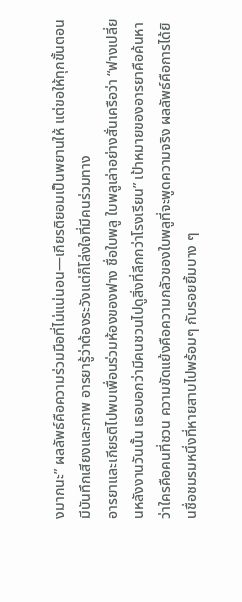งมากนะ” ผลลัพธ์คือความร่วมมือที่ไม่แน่นอน—เกียรติยอมเป็นพยานให้ แต่ขอให้ทุกขั้นตอนมีบันทึกเสียงและภาพ อารยารู้ว่าต้องระวังแต่ก็โล่งใจที่มีคนร่วมทาง
อารยาและเกียรติไปพบเพื่อนร่วมห้องของฟาง ชื่อใบพลู ใบพลูเล่าอย่างสั่นเครือว่า “ฟางเปลี่ยนหลังงานวันนั้น เธอบอกว่ามีคนชวนไปดูสิ่งที่ลึกกว่าโรงเรียน” เป้าหมายของอารยาคือค้นหาว่าใครคือคนที่ชวน ความขัดแย้งคือความกลัวของใบพลูที่จะพูดความจริง ผลลัพธ์คือการได้ยินชื่อชมรมหนึ่งที่หายสาบไปพร้อมๆ กับรอยยิ้มบาง ๆ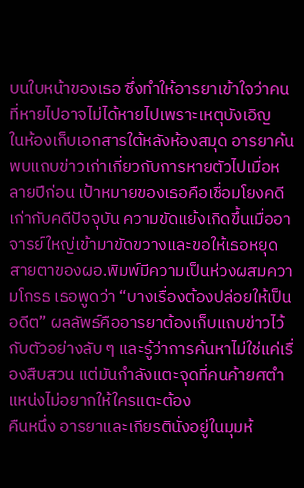บนใบหน้าของเธอ ซึ่งทำให้อารยาเข้าใจว่าคนที่หายไปอาจไม่ได้หายไปเพราะเหตุบังเอิญ
ในห้องเก็บเอกสารใต้หลังห้องสมุด อารยาค้นพบแถบข่าวเก่าเกี่ยวกับการหายตัวไปเมื่อหลายปีก่อน เป้าหมายของเธอคือเชื่อมโยงคดีเก่ากับคดีปัจจุบัน ความขัดแย้งเกิดขึ้นเมื่ออาจารย์ใหญ่เข้ามาขัดขวางและขอให้เธอหยุด สายตาของผอ.พิมพ์มีความเป็นห่วงผสมความโกรธ เธอพูดว่า “บางเรื่องต้องปล่อยให้เป็นอดีต” ผลลัพธ์คืออารยาต้องเก็บแถบข่าวไว้กับตัวอย่างลับ ๆ และรู้ว่าการค้นหาไม่ใช่แค่เรื่องสืบสวน แต่มันกำลังแตะจุดที่คนค้ายศตำแหน่งไม่อยากให้ใครแตะต้อง
คืนหนึ่ง อารยาและเกียรตินั่งอยู่ในมุมห้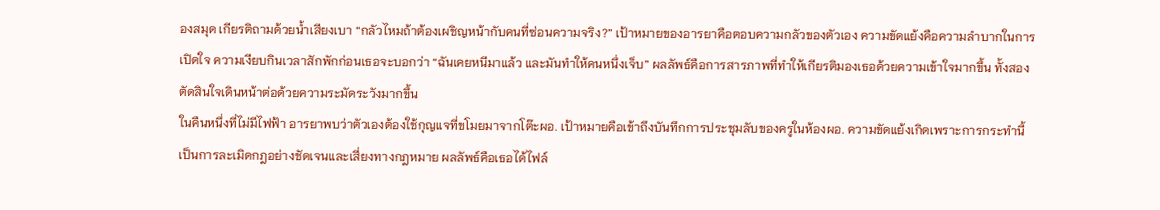องสมุด เกียรติถามด้วยน้ำเสียงเบา “กลัวไหมถ้าต้องเผชิญหน้ากับคนที่ซ่อนความจริง?” เป้าหมายของอารยาคือตอบความกลัวของตัวเอง ความขัดแย้งคือความลำบากในการเปิดใจ ความเงียบกินเวลาสักพักก่อนเธอจะบอกว่า “ฉันเคยหนีมาแล้ว และมันทำให้คนหนึ่งเจ็บ” ผลลัพธ์คือการสารภาพที่ทำให้เกียรติมองเธอด้วยความเข้าใจมากขึ้น ทั้งสองตัดสินใจเดินหน้าต่อด้วยความระมัดระวังมากขึ้น
ในคืนหนึ่งที่ไม่มีไฟฟ้า อารยาพบว่าตัวเองต้องใช้กุญแจที่ขโมยมาจากโต๊ะผอ. เป้าหมายคือเข้าถึงบันทึกการประชุมลับของครูในห้องผอ. ความขัดแย้งเกิดเพราะการกระทำนี้เป็นการละเมิดกฎอย่างชัดเจนและเสี่ยงทางกฎหมาย ผลลัพธ์คือเธอได้ไฟล์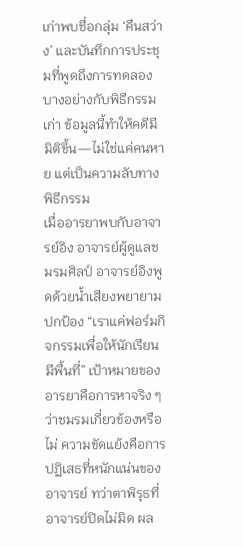เก่าพบชื่อกลุ่ม ‘คืนสว่าง’ และบันทึกการประชุมที่พูดถึงการทดลองบางอย่างกับพิธีกรรมเก่า ข้อมูลนี้ทำให้คดีมีมิติขึ้น—ไม่ใช่แค่คนหาย แต่เป็นความลับทางพิธีกรรม
เมื่ออารยาพบกับอาจารย์อิง อาจารย์ผู้ดูแลชมรมศิลป์ อาจารย์อิงพูดด้วยน้ำเสียงพยายามปกป้อง “เราแค่ฟอร์มกิจกรรมเพื่อให้นักเรียนมีพื้นที่” เป้าหมายของอารยาคือการหาจริง ๆ ว่าชมรมเกี่ยวข้องหรือไม่ ความขัดแย้งคือการปฏิเสธที่หนักแน่นของอาจารย์ ทว่าตาพิรุธที่อาจารย์ปิดไม่มิด ผล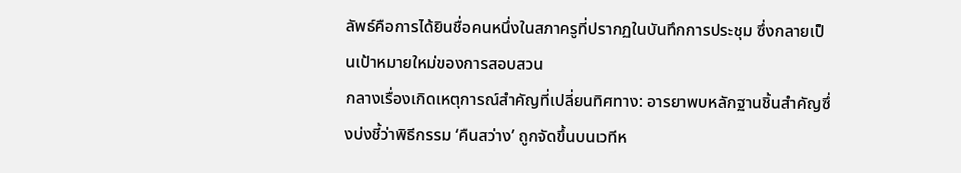ลัพธ์คือการได้ยินชื่อคนหนึ่งในสภาครูที่ปรากฏในบันทึกการประชุม ซึ่งกลายเป็นเป้าหมายใหม่ของการสอบสวน
กลางเรื่องเกิดเหตุการณ์สำคัญที่เปลี่ยนทิศทาง: อารยาพบหลักฐานชิ้นสำคัญซึ่งบ่งชี้ว่าพิธีกรรม ‘คืนสว่าง’ ถูกจัดขึ้นบนเวทีห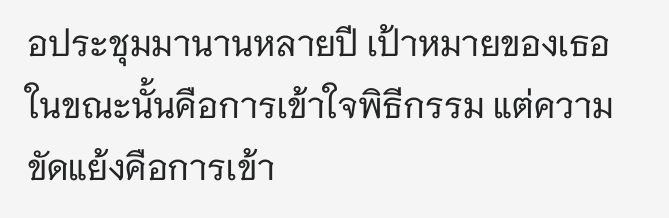อประชุมมานานหลายปี เป้าหมายของเธอในขณะนั้นคือการเข้าใจพิธีกรรม แต่ความขัดแย้งคือการเข้า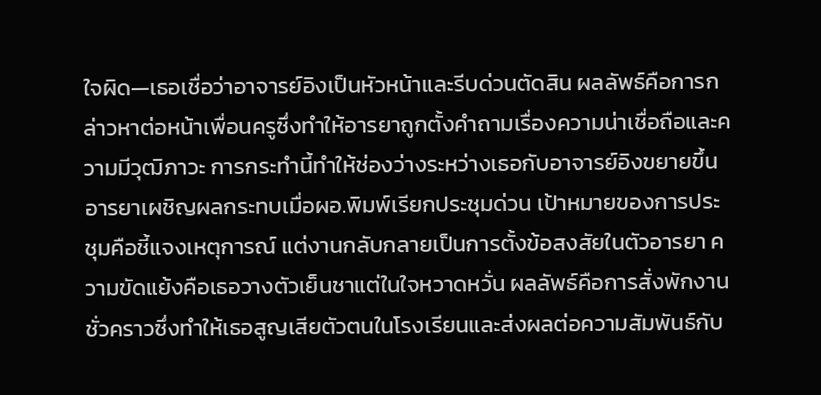ใจผิด—เธอเชื่อว่าอาจารย์อิงเป็นหัวหน้าและรีบด่วนตัดสิน ผลลัพธ์คือการกล่าวหาต่อหน้าเพื่อนครูซึ่งทำให้อารยาถูกตั้งคำถามเรื่องความน่าเชื่อถือและความมีวุฒิภาวะ การกระทำนี้ทำให้ช่องว่างระหว่างเธอกับอาจารย์อิงขยายขึ้น
อารยาเผชิญผลกระทบเมื่อผอ.พิมพ์เรียกประชุมด่วน เป้าหมายของการประชุมคือชี้แจงเหตุการณ์ แต่งานกลับกลายเป็นการตั้งข้อสงสัยในตัวอารยา ความขัดแย้งคือเธอวางตัวเย็นชาแต่ในใจหวาดหวั่น ผลลัพธ์คือการสั่งพักงานชั่วคราวซึ่งทำให้เธอสูญเสียตัวตนในโรงเรียนและส่งผลต่อความสัมพันธ์กับ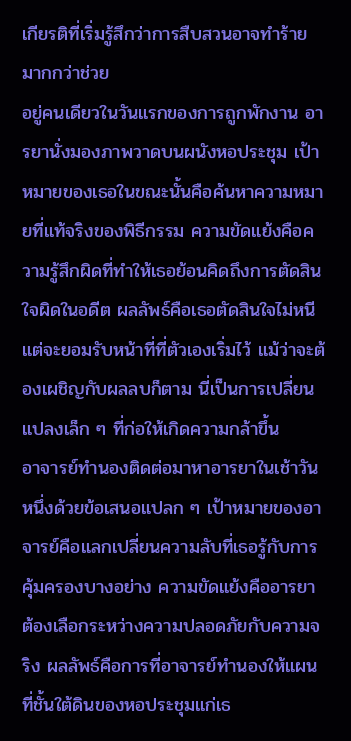เกียรติที่เริ่มรู้สึกว่าการสืบสวนอาจทำร้ายมากกว่าช่วย
อยู่คนเดียวในวันแรกของการถูกพักงาน อารยานั่งมองภาพวาดบนผนังหอประชุม เป้าหมายของเธอในขณะนั้นคือค้นหาความหมายที่แท้จริงของพิธีกรรม ความขัดแย้งคือความรู้สึกผิดที่ทำให้เธอย้อนคิดถึงการตัดสินใจผิดในอดีต ผลลัพธ์คือเธอตัดสินใจไม่หนี แต่จะยอมรับหน้าที่ที่ตัวเองเริ่มไว้ แม้ว่าจะต้องเผชิญกับผลลบก็ตาม นี่เป็นการเปลี่ยนแปลงเล็ก ๆ ที่ก่อให้เกิดความกล้าขึ้น
อาจารย์ทำนองติดต่อมาหาอารยาในเช้าวันหนึ่งด้วยข้อเสนอแปลก ๆ เป้าหมายของอาจารย์คือแลกเปลี่ยนความลับที่เธอรู้กับการคุ้มครองบางอย่าง ความขัดแย้งคืออารยาต้องเลือกระหว่างความปลอดภัยกับความจริง ผลลัพธ์คือการที่อาจารย์ทำนองให้แผนที่ชั้นใต้ดินของหอประชุมแก่เธ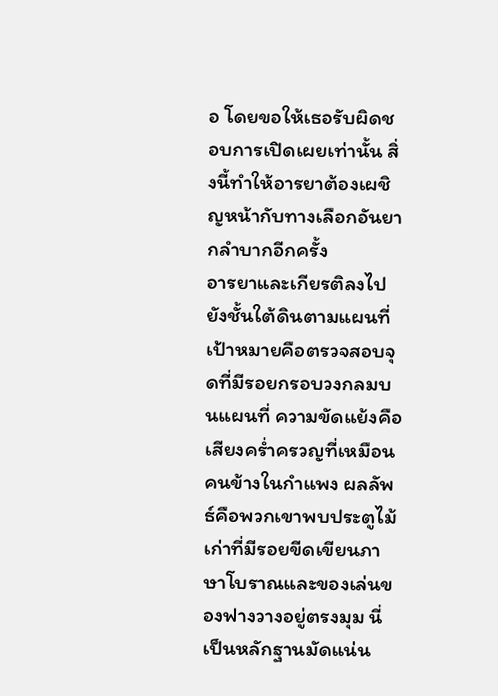อ โดยขอให้เธอรับผิดชอบการเปิดเผยเท่านั้น สิ่งนี้ทำให้อารยาต้องเผชิญหน้ากับทางเลือกอันยากลำบากอีกครั้ง
อารยาและเกียรติลงไปยังชั้นใต้ดินตามแผนที่ เป้าหมายคือตรวจสอบจุดที่มีรอยกรอบวงกลมบนแผนที่ ความขัดแย้งคือเสียงคร่ำครวญที่เหมือนคนข้างในกำแพง ผลลัพธ์คือพวกเขาพบประตูไม้เก่าที่มีรอยขีดเขียนภาษาโบราณและของเล่นของฟางวางอยู่ตรงมุม นี่เป็นหลักฐานมัดแน่น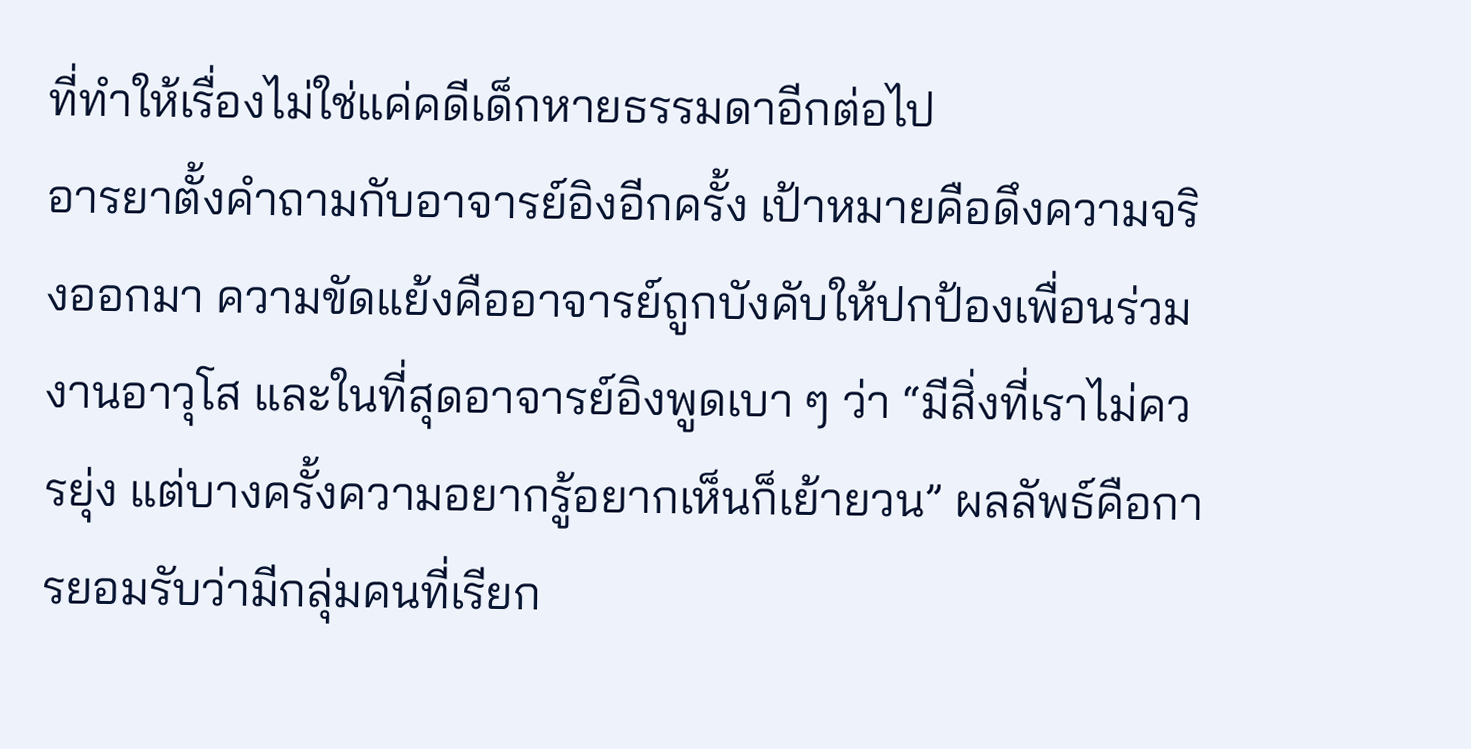ที่ทำให้เรื่องไม่ใช่แค่คดีเด็กหายธรรมดาอีกต่อไป
อารยาตั้งคำถามกับอาจารย์อิงอีกครั้ง เป้าหมายคือดึงความจริงออกมา ความขัดแย้งคืออาจารย์ถูกบังคับให้ปกป้องเพื่อนร่วมงานอาวุโส และในที่สุดอาจารย์อิงพูดเบา ๆ ว่า “มีสิ่งที่เราไม่ควรยุ่ง แต่บางครั้งความอยากรู้อยากเห็นก็เย้ายวน” ผลลัพธ์คือการยอมรับว่ามีกลุ่มคนที่เรียก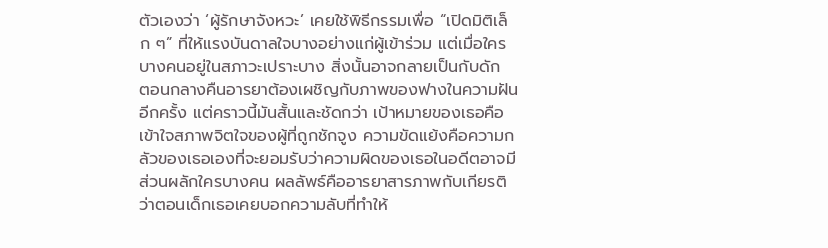ตัวเองว่า ‘ผู้รักษาจังหวะ’ เคยใช้พิธีกรรมเพื่อ “เปิดมิติเล็ก ๆ” ที่ให้แรงบันดาลใจบางอย่างแก่ผู้เข้าร่วม แต่เมื่อใครบางคนอยู่ในสภาวะเปราะบาง สิ่งนั้นอาจกลายเป็นกับดัก
ตอนกลางคืนอารยาต้องเผชิญกับภาพของฟางในความฝันอีกครั้ง แต่คราวนี้มันสั้นและชัดกว่า เป้าหมายของเธอคือเข้าใจสภาพจิตใจของผู้ที่ถูกชักจูง ความขัดแย้งคือความกลัวของเธอเองที่จะยอมรับว่าความผิดของเธอในอดีตอาจมีส่วนผลักใครบางคน ผลลัพธ์คืออารยาสารภาพกับเกียรติว่าตอนเด็กเธอเคยบอกความลับที่ทำให้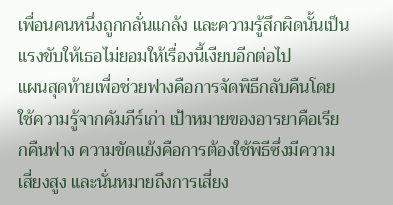เพื่อนคนหนึ่งถูกกลั่นแกล้ง และความรู้สึกผิดนั้นเป็นแรงขับให้เธอไม่ยอมให้เรื่องนี้เงียบอีกต่อไป
แผนสุดท้ายเพื่อช่วยฟางคือการจัดพิธีกลับคืนโดยใช้ความรู้จากคัมภีร์เก่า เป้าหมายของอารยาคือเรียกคืนฟาง ความขัดแย้งคือการต้องใช้พิธีซึ่งมีความเสี่ยงสูง และนั่นหมายถึงการเสี่ยง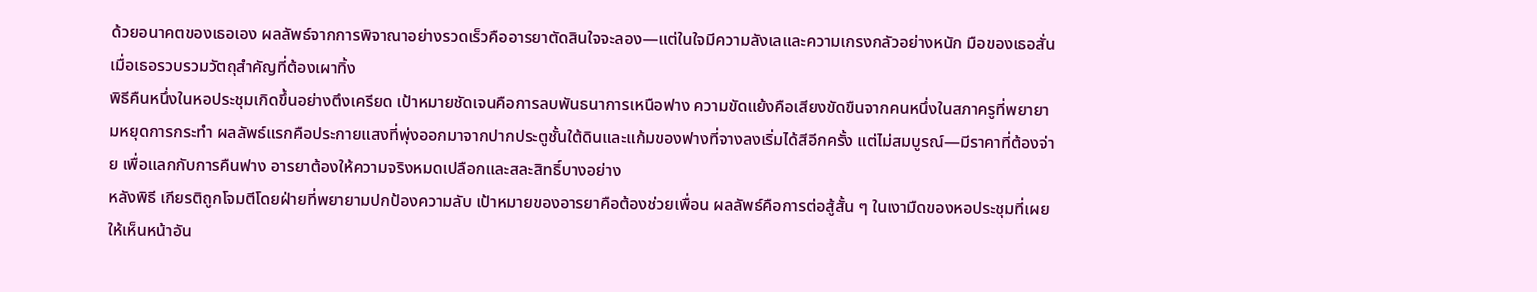ด้วยอนาคตของเธอเอง ผลลัพธ์จากการพิจาณาอย่างรวดเร็วคืออารยาตัดสินใจจะลอง—แต่ในใจมีความลังเลและความเกรงกลัวอย่างหนัก มือของเธอสั่นเมื่อเธอรวบรวมวัตถุสำคัญที่ต้องเผาทิ้ง
พิธีคืนหนึ่งในหอประชุมเกิดขึ้นอย่างตึงเครียด เป้าหมายชัดเจนคือการลบพันธนาการเหนือฟาง ความขัดแย้งคือเสียงขัดขืนจากคนหนึ่งในสภาครูที่พยายามหยุดการกระทำ ผลลัพธ์แรกคือประกายแสงที่พุ่งออกมาจากปากประตูชั้นใต้ดินและแก้มของฟางที่จางลงเริ่มได้สีอีกครั้ง แต่ไม่สมบูรณ์—มีราคาที่ต้องจ่าย เพื่อแลกกับการคืนฟาง อารยาต้องให้ความจริงหมดเปลือกและสละสิทธิ์บางอย่าง
หลังพิธี เกียรติถูกโจมตีโดยฝ่ายที่พยายามปกป้องความลับ เป้าหมายของอารยาคือต้องช่วยเพื่อน ผลลัพธ์คือการต่อสู้สั้น ๆ ในเงามืดของหอประชุมที่เผยให้เห็นหน้าอัน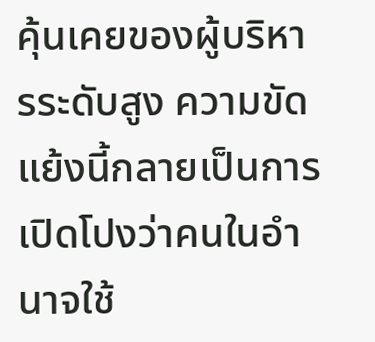คุ้นเคยของผู้บริหารระดับสูง ความขัดแย้งนี้กลายเป็นการเปิดโปงว่าคนในอำนาจใช้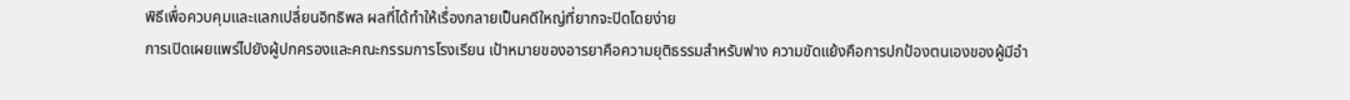พิธีเพื่อควบคุมและแลกเปลี่ยนอิทธิพล ผลที่ได้ทำให้เรื่องกลายเป็นคดีใหญ่ที่ยากจะปิดโดยง่าย
การเปิดเผยแพร่ไปยังผู้ปกครองและคณะกรรมการโรงเรียน เป้าหมายของอารยาคือความยุติธรรมสำหรับฟาง ความขัดแย้งคือการปกป้องตนเองของผู้มีอำ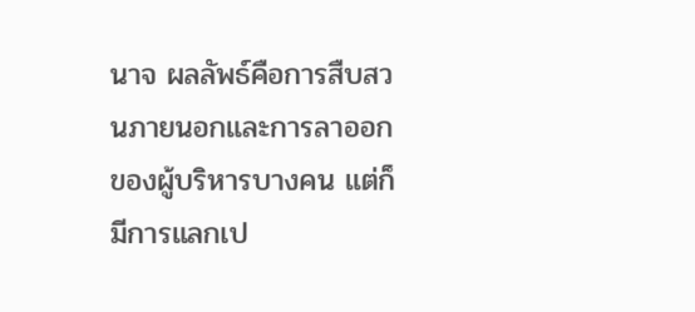นาจ ผลลัพธ์คือการสืบสวนภายนอกและการลาออกของผู้บริหารบางคน แต่ก็มีการแลกเป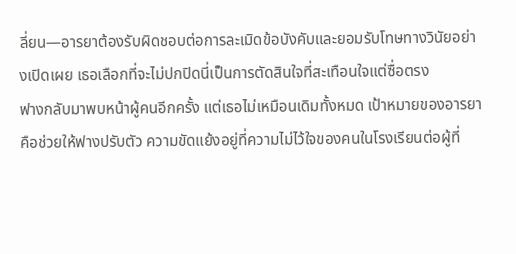ลี่ยน—อารยาต้องรับผิดชอบต่อการละเมิดข้อบังคับและยอมรับโทษทางวินัยอย่างเปิดเผย เธอเลือกที่จะไม่ปกปิดนี่เป็นการตัดสินใจที่สะเทือนใจแต่ซื่อตรง
ฟางกลับมาพบหน้าผู้คนอีกครั้ง แต่เธอไม่เหมือนเดิมทั้งหมด เป้าหมายของอารยาคือช่วยให้ฟางปรับตัว ความขัดแย้งอยู่ที่ความไม่ไว้ใจของคนในโรงเรียนต่อผู้ที่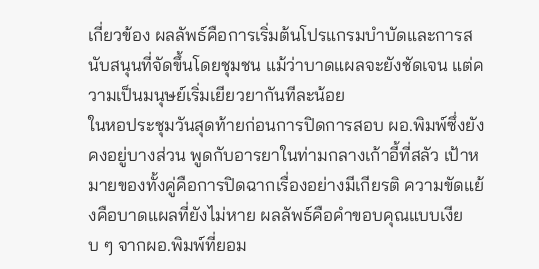เกี่ยวข้อง ผลลัพธ์คือการเริ่มต้นโปรแกรมบำบัดและการสนับสนุนที่จัดขึ้นโดยชุมชน แม้ว่าบาดแผลจะยังชัดเจน แต่ความเป็นมนุษย์เริ่มเยียวยากันทีละน้อย
ในหอประชุมวันสุดท้ายก่อนการปิดการสอบ ผอ.พิมพ์ซึ่งยังคงอยู่บางส่วน พูดกับอารยาในท่ามกลางเก้าอี้ที่สลัว เป้าหมายของทั้งคู่คือการปิดฉากเรื่องอย่างมีเกียรติ ความขัดแย้งคือบาดแผลที่ยังไม่หาย ผลลัพธ์คือคำขอบคุณแบบเงียบ ๆ จากผอ.พิมพ์ที่ยอม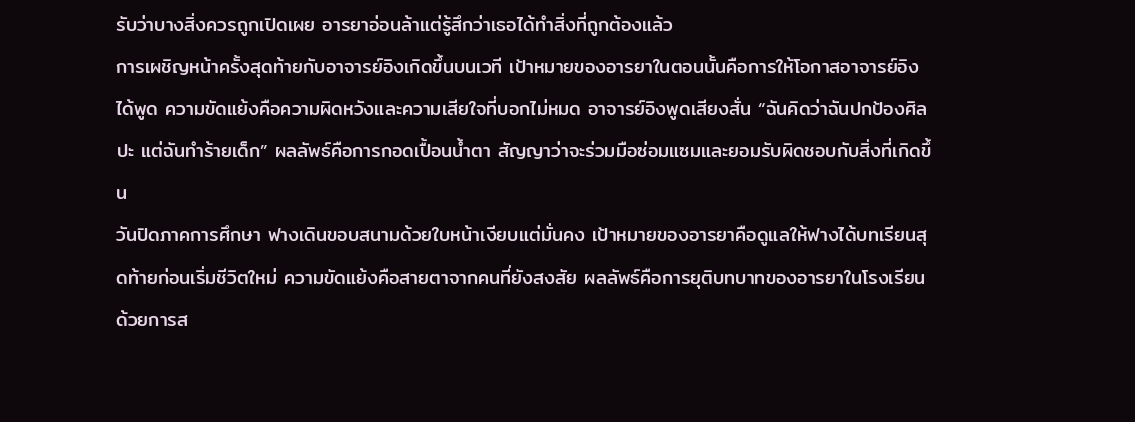รับว่าบางสิ่งควรถูกเปิดเผย อารยาอ่อนล้าแต่รู้สึกว่าเธอได้ทำสิ่งที่ถูกต้องแล้ว
การเผชิญหน้าครั้งสุดท้ายกับอาจารย์อิงเกิดขึ้นบนเวที เป้าหมายของอารยาในตอนนั้นคือการให้โอกาสอาจารย์อิงได้พูด ความขัดแย้งคือความผิดหวังและความเสียใจที่บอกไม่หมด อาจารย์อิงพูดเสียงสั่น “ฉันคิดว่าฉันปกป้องศิลปะ แต่ฉันทำร้ายเด็ก” ผลลัพธ์คือการกอดเปื้อนน้ำตา สัญญาว่าจะร่วมมือซ่อมแซมและยอมรับผิดชอบกับสิ่งที่เกิดขึ้น
วันปิดภาคการศึกษา ฟางเดินขอบสนามด้วยใบหน้าเงียบแต่มั่นคง เป้าหมายของอารยาคือดูแลให้ฟางได้บทเรียนสุดท้ายก่อนเริ่มชีวิตใหม่ ความขัดแย้งคือสายตาจากคนที่ยังสงสัย ผลลัพธ์คือการยุติบทบาทของอารยาในโรงเรียนด้วยการส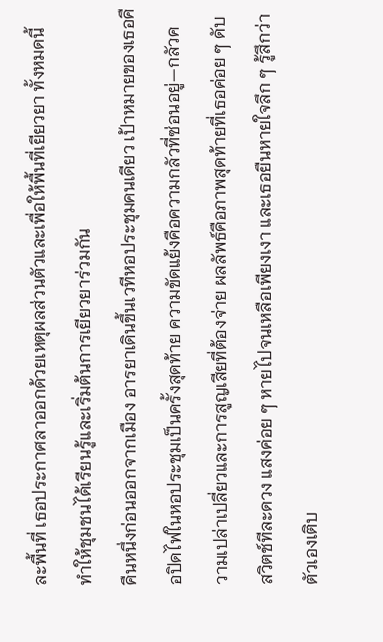ละพื้นที่ เธอประกาศลาออกด้วยเหตุผลส่วนตัวและเพื่อให้พื้นที่เยียวยา ทั้งหมดนี้ทำให้ชุมชนได้เรียนรู้และเริ่มต้นการเยียวยาร่วมกัน
คืนหนึ่งก่อนออกจากเมือง อารยาเดินขึ้นเวทีหอประชุมคนเดียว เป้าหมายของเธอคือปิดไฟในหอประชุมเป็นครั้งสุดท้าย ความขัดแย้งคือความกลัวที่ซ่อนอยู่—กลัวความเปล่าเปลี่ยวและการสูญเสียที่ต้องจ่าย ผลลัพธ์คือภาพสุดท้ายที่เธอค่อย ๆ ดับสวิตช์ทีละดวง แสงค่อย ๆ หายไปจนเหลือเพียงเงา และเธอยืนหายใจลึก ๆ รู้สึกว่าตัวเองเติบ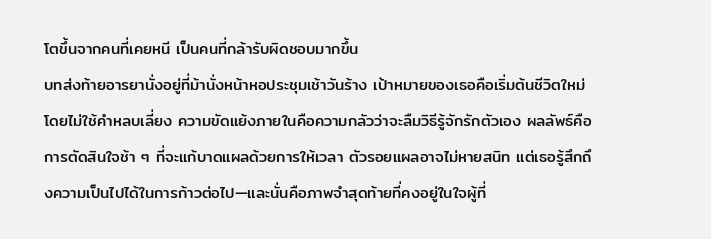โตขึ้นจากคนที่เคยหนี เป็นคนที่กล้ารับผิดชอบมากขึ้น
บทส่งท้ายอารยานั่งอยู่ที่ม้านั่งหน้าหอประชุมเช้าวันร้าง เป้าหมายของเธอคือเริ่มต้นชีวิตใหม่โดยไม่ใช้คำหลบเลี่ยง ความขัดแย้งภายในคือความกลัวว่าจะลืมวิธีรู้จักรักตัวเอง ผลลัพธ์คือการตัดสินใจช้า ๆ ที่จะแก้บาดแผลด้วยการให้เวลา ตัวรอยแผลอาจไม่หายสนิท แต่เธอรู้สึกถึงความเป็นไปได้ในการก้าวต่อไป—และนั่นคือภาพจำสุดท้ายที่คงอยู่ในใจผู้ที่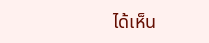ได้เห็น